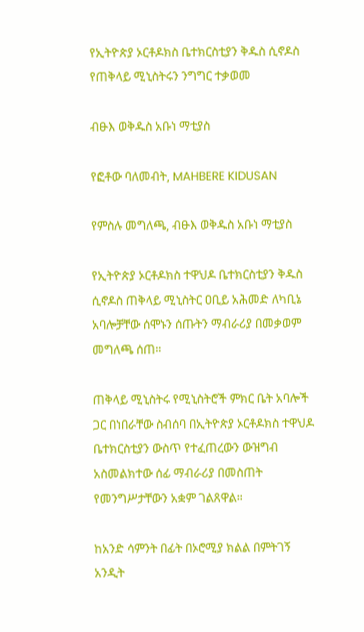የኢትዮጵያ ኦርቶዶክስ ቤተክርስቲያን ቅዱስ ሲኖዶስ የጠቅላይ ሚኒስትሩን ንግግር ተቃወመ

ብፁእ ወቅዱስ አቡነ ማቲያስ

የፎቶው ባለመብት, MAHBERE KIDUSAN

የምስሉ መግለጫ, ብፁእ ወቅዱስ አቡነ ማቲያስ

የኢትዮጵያ ኦርቶዶክስ ተዋህዶ ቤተክርስቲያን ቅዱስ ሲኖዶስ ጠቅላይ ሚኒስትር ዐቢይ አሕመድ ለካቢኔ አባሎቻቸው ሰሞኑን ሰጡትን ማብራሪያ በመቃወም መግለጫ ሰጠ።

ጠቅላይ ሚኒስትሩ የሚኒስትሮች ምክር ቤት አባሎች ጋር በነበራቸው ስብሰባ በኢትዮጵያ ኦርቶዶክስ ተዋህዶ ቤተክርስቲያን ውስጥ የተፈጠረውን ውዝግብ አስመልክተው ሰፊ ማብራሪያ በመስጠት የመንግሥታቸውን አቋም ገልጸዋል።

ከአንድ ሳምንት በፊት በኦሮሚያ ክልል በምትገኝ አንዲት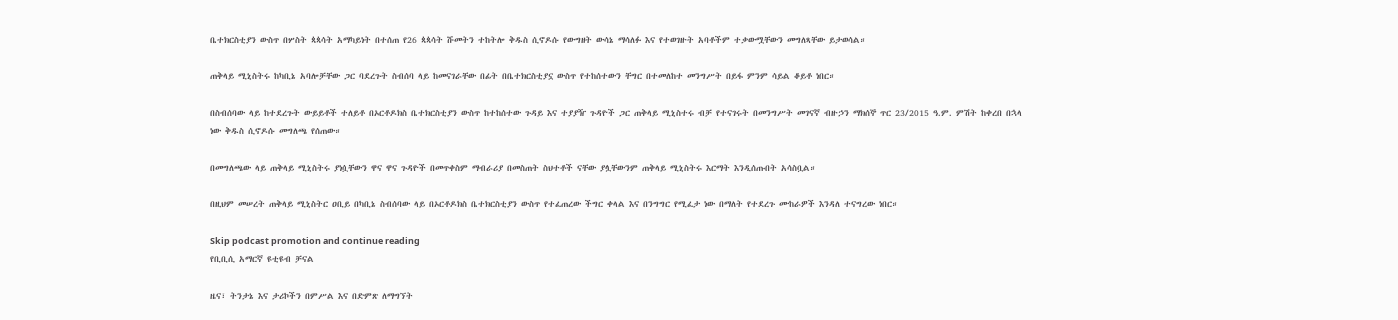ቤተክርስቲያን ውስጥ በሦስት ጳጳሳት አማካይነት በተሰጠ የ26 ጳጳሳት ሹመትን ተከትሎ ቅዱስ ሲኖዶሱ የውግዘት ውሳኔ ማሳለፉ እና የተወገዙት አባቶችም ተቃውሟቸውን መግለጻቸው ይታወሳል።

ጠቅላይ ሚኒስትሩ ከካቢኔ አባሎቻቸው ጋር ባደረጉት ስብሰባ ላይ ከመናገራቸው በፊት በቤተክርስቲያኗ ውስጥ የተከሰተውን ቸግር በተመለከተ መንግሥት በይፋ ምንም ሳይል ቆይቶ ነበር።

በስብሰባው ላይ ከተደረጉት ውይይቶች ተለይቶ በኦርቶዶክስ ቤተክርስቲያን ውስጥ ከተከሰተው ጉዳይ እና ተያያዥ ጉዳዮች ጋር ጠቅላይ ሚኒስተሩ ብቻ የተናገሩት በመንግሥት መገናኛ ብዙኃን ማክሰኞ ጥር 23/2015 ዓ.ም. ምሽት ከቀረበ በኋላ ነው ቅዱስ ሲኖዶሱ መግለጫ የሰጠው።

በመግለጫው ላይ ጠቅላይ ሚኒስትሩ ያነሷቸውን ዋና ዋና ጉዳዮች በመጥቀስም ማብራሪያ በመስጠት ስህተቶች ናቸው ያሏቸውንም ጠቅላይ ሚኒስትሩ እርማት እንዲሰጡበት አሳስቧል።

በዚህም መሠረት ጠቅላይ ሚኒስትር ዐቢይ በካቢኔ ስብሰባው ላይ በኦርቶዶክስ ቤተክርስቲያን ውስጥ የተፈጠረው ችግር ቀላል እና በንግግር የሚፈታ ነው በማለት የተደረጉ ሙከራዎች እንዳለ ተናግረው ነበር።

Skip podcast promotion and continue reading
የቢቢሲ አማርኛ ዩቲዩብ ቻናል

ዜና፣ ትንታኔ እና ታሪኮችን በምሥል እና በድምጽ ለማግኘት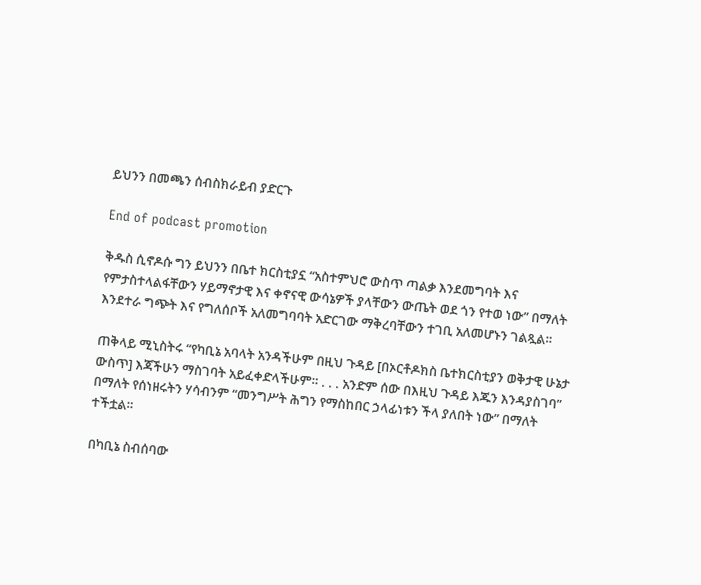ይህንን በመጫን ሰብስክራይብ ያድርጉ

End of podcast promotion

ቅዱስ ሲኖዶሱ ግን ይህንን በቤተ ክርስቲያኗ “አስተምህሮ ውስጥ ጣልቃ እንደመግባት እና የምታስተላልፋቸውን ሃይማኖታዊ እና ቀኖናዊ ውሳኔዎች ያላቸውን ውጤት ወደ ጎን የተወ ነው” በማለት እንደተራ ግጭት እና የግለሰቦች አለመግባባት አድርገው ማቅረባቸውን ተገቢ አለመሆኑን ገልጿል።

ጠቅላይ ሚኒስትሩ “የካቢኔ አባላት አንዳችሁም በዚህ ጉዳይ [በኦርቶዶክስ ቤተክርስቲያን ወቅታዊ ሁኔታ ውስጥ] እጃችሁን ማስገባት አይፈቀድላችሁም። . . . አንድም ሰው በእዚህ ጉዳይ እጁን እንዳያስገባ” በማለት የሰነዘሩትን ሃሳብንም “መንግሥት ሕግን የማስከበር ኃላፊነቱን ችላ ያለበት ነው” በማለት ተችቷል።

በካቢኔ ስብሰባው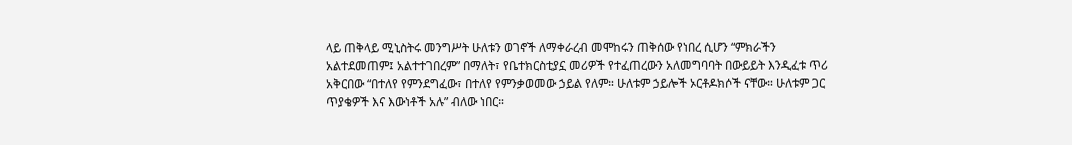ላይ ጠቅላይ ሚኒስትሩ መንግሥት ሁለቱን ወገኖች ለማቀራረብ መሞከሩን ጠቅሰው የነበረ ሲሆን “ምክራችን አልተደመጠም፤ አልተተገበረም” በማለት፣ የቤተክርስቲያኗ መሪዎች የተፈጠረውን አለመግባባት በውይይት እንዲፈቱ ጥሪ አቅርበው “በተለየ የምንደግፈው፣ በተለየ የምንቃወመው ኃይል የለም። ሁለቱም ኃይሎች ኦርቶዶክሶች ናቸው። ሁለቱም ጋር ጥያቄዎች እና እውነቶች አሉ” ብለው ነበር።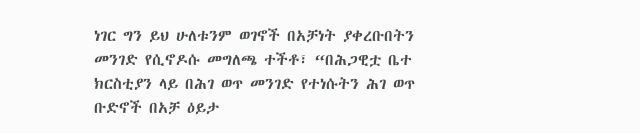ነገር ግን ይህ ሁለቱንም ወገኖች በአቻነት ያቀረቡበትን መንገድ የሲኖዶሱ መግለጫ ተችቶ፣ “በሕጋዊቷ ቤተ ክርስቲያን ላይ በሕገ ወጥ መንገድ የተነሱትን ሕገ ወጥ ቡድኖች በአቻ ዕይታ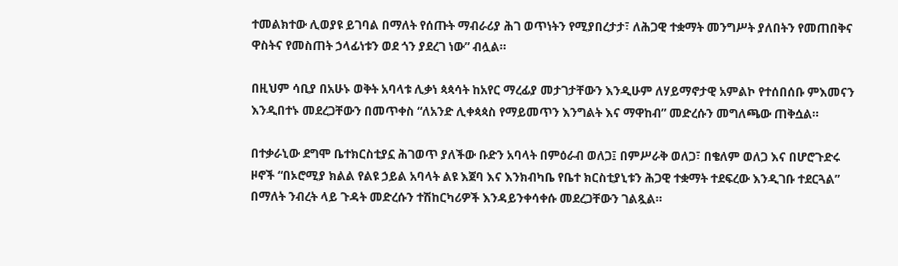ተመልክተው ሊወያዩ ይገባል በማለት የሰጡት ማብራሪያ ሕገ ወጥነትን የሚያበረታታ፣ ለሕጋዊ ተቋማት መንግሥት ያለበትን የመጠበቅና ዋስትና የመስጠት ኃላፊነቱን ወደ ጎን ያደረገ ነው” ብሏል።

በዚህም ሳቢያ በአሁኑ ወቅት አባላቱ ሊቃነ ጳጳሳት ከአየር ማረፊያ መታገታቸውን እንዲሁም ለሃይማኖታዊ አምልኮ የተሰበሰቡ ምእመናን እንዲበተኑ መደረጋቸውን በመጥቀስ “ለአንድ ሊቀጳጳስ የማይመጥን እንግልት እና ማዋከብ” መድረሱን መግለጫው ጠቅሷል።

በተቃራኒው ደግሞ ቤተክርስቲያኗ ሕገወጥ ያለችው ቡድን አባላት በምዕራብ ወለጋ፤ በምሥራቅ ወለጋ፣ በቄለም ወለጋ እና በሆሮጉድሩ ዞኖች “በኦሮሚያ ክልል የልዩ ኃይል አባላት ልዩ እጀባ እና እንክብካቤ የቤተ ክርስቲያኒቱን ሕጋዊ ተቋማት ተደፍረው እንዲገቡ ተደርጓል” በማለት ንብረት ላይ ጉዳት መድረሱን ተሽከርካሪዎች እንዳይንቀሳቀሱ መደረጋቸውን ገልጿል።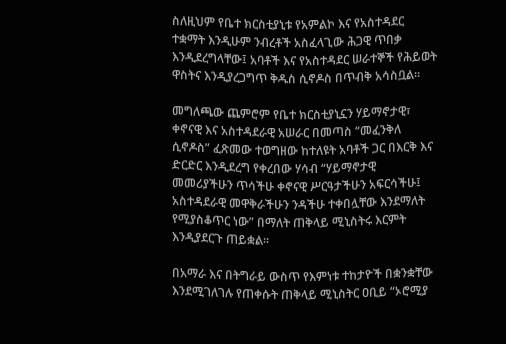ስለዚህም የቤተ ክርስቲያኒቱ የአምልኮ እና የአስተዳደር ተቋማት እንዲሁም ንብረቶች አስፈላጊው ሕጋዊ ጥበቃ እንዲደረግላቸው፤ አባቶች እና የአስተዳደር ሠራተኞች የሕይወት ዋስትና እንዲያረጋግጥ ቅዱስ ሲኖዶስ በጥብቅ አሳስቧል።

መግለጫው ጨምሮም የቤተ ክርስቲያኒኗን ሃይማኖታዊ፣ ቀኖናዊ እና አስተዳደራዊ አሠራር በመጣስ “መፈንቅለ ሲኖዶስ” ፈጽመው ተወግዘው ከተለዩት አባቶች ጋር በእርቅ እና ድርድር እንዲደረግ የቀረበው ሃሳብ “ሃይማኖታዊ መመሪያችሁን ጥሳችሁ ቀኖናዊ ሥርዓታችሁን አፍርሳችሁ፤ አስተዳደራዊ መዋቅራችሁን ንዳችሁ ተቀበሏቸው እንደማለት የሚያስቆጥር ነው” በማለት ጠቅላይ ሚኒስትሩ እርምት እንዲያደርጉ ጠይቋል።

በአማራ እና በትግራይ ውስጥ የእምነቱ ተከታዮች በቋንቋቸው እንደሚገለገሉ የጠቀሱት ጠቅላይ ሚኒስትር ዐቢይ “ኦሮሚያ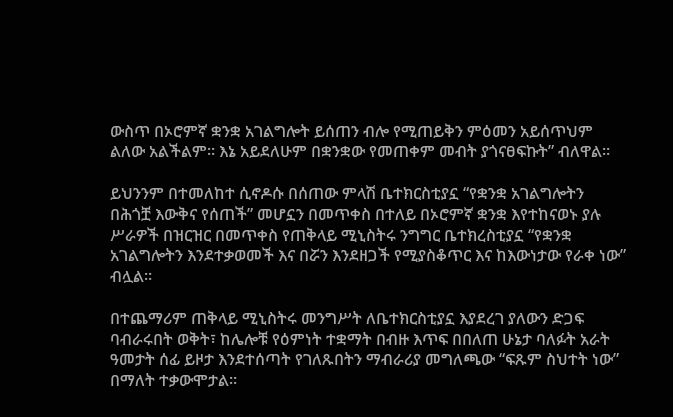ውስጥ በኦሮምኛ ቋንቋ አገልግሎት ይሰጠን ብሎ የሚጠይቅን ምዕመን አይሰጥህም ልለው አልችልም። እኔ አይደለሁም በቋንቋው የመጠቀም መብት ያጎናፀፍኩት” ብለዋል።

ይህንንም በተመለከተ ሲኖዶሱ በሰጠው ምላሽ ቤተክርስቲያኗ “የቋንቋ አገልግሎትን በሕጎቿ እውቅና የሰጠች” መሆኗን በመጥቀስ በተለይ በኦሮምኛ ቋንቋ እየተከናወኑ ያሉ ሥራዎች በዝርዝር በመጥቀስ የጠቅላይ ሚኒስትሩ ንግግር ቤተክረስቲያኗ “የቋንቋ አገልግሎትን እንደተቃወመች እና በሯን እንደዘጋች የሚያስቆጥር እና ከእውነታው የራቀ ነው” ብሏል።

በተጨማሪም ጠቅላይ ሚኒስትሩ መንግሥት ለቤተክርስቲያኗ እያደረገ ያለውን ድጋፍ ባብራሩበት ወቅት፣ ከሌሎቹ የዕምነት ተቋማት በብዙ እጥፍ በበለጠ ሁኔታ ባለፉት አራት ዓመታት ሰፊ ይዞታ እንደተሰጣት የገለጹበትን ማብራሪያ መግለጫው “ፍጹም ስህተት ነው” በማለት ተቃውሞታል።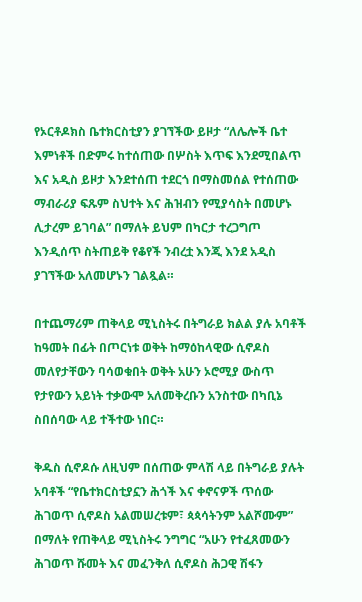የኦርቶዶክስ ቤተክርስቲያን ያገኘችው ይዞታ “ለሌሎች ቤተ እምነቶች በድምሩ ከተሰጠው በሦስት እጥፍ እንደሚበልጥ እና አዲስ ይዞታ እንደተሰጠ ተደርጎ በማስመሰል የተሰጠው ማብራሪያ ፍጹም ስህተት እና ሕዝብን የሚያሳስት በመሆኑ ሊታረም ይገባል” በማለት ይህም በካርታ ተረጋግጦ እንዲሰጥ ስትጠይቅ የቆየች ንብረቷ እንጂ እንደ አዲስ ያገኘችው አለመሆኑን ገልጿል።

በተጨማሪም ጠቅላይ ሚኒስትሩ በትግራይ ክልል ያሉ አባቶች ከዓመት በፊት በጦርነቱ ወቅት ከማዕከላዊው ሲኖዶስ መለየታቸውን ባሳወቁበት ወቅት አሁን ኦሮሚያ ውስጥ የታየውን አይነት ተቃውሞ አለመቅረቡን አንስተው በካቢኔ ስበሰባው ላይ ተችተው ነበር።

ቅዱስ ሲኖዶሱ ለዚህም በሰጠው ምላሽ ላይ በትግራይ ያሉት አባቶች “የቤተክርስቲያኗን ሕጎች እና ቀኖናዎች ጥሰው ሕገወጥ ሲኖዶስ አልመሠረቱም፣ ጳጳሳትንም አልሾሙም” በማለት የጠቅላይ ሚኒስትሩ ንግግር “አሁን የተፈጸመውን ሕገወጥ ሹመት እና መፈንቅለ ሲኖዶስ ሕጋዊ ሽፋን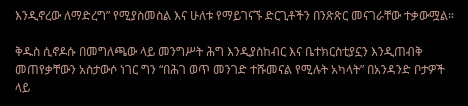እንዲኖረው ለማድረግ” የሚያስመስል እና ሁለቱ የማይገናኙ ድርጊቶችን በንጽጽር መናገራቸው ተቃውሟል።

ቅዱስ ሲኖዶሱ በመግለጫው ላይ መንግሥት ሕግ እንዲያስከብር እና ቤተክርስቲያኗን እንዲጠብቅ መጠየቃቸውን አስታውሶ ነገር ግን “በሕገ ወጥ መንገድ ተሹመናል የሚሉት አካላት” በአንዳንድ ቦታዎች ላይ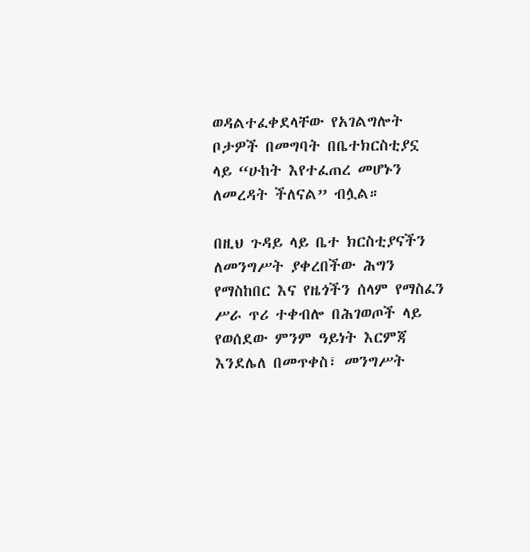ወዳልተፈቀደላቸው የአገልግሎት ቦታዎች በመግባት በቤተክርስቲያኗ ላይ “ሁከት እየተፈጠረ መሆኑን ለመረዳት ችለናል” ብሏል።

በዚህ ጉዳይ ላይ ቤተ ክርስቲያናችን ለመንግሥት ያቀረበችው ሕግን የማስከበር እና የዜጎችን ሰላም የማስፈን ሥራ ጥሪ ተቀብሎ በሕገወጦች ላይ የወሰደው ምንም ዓይነት እርምጃ እንደሌለ በመጥቀስ፣ መንግሥት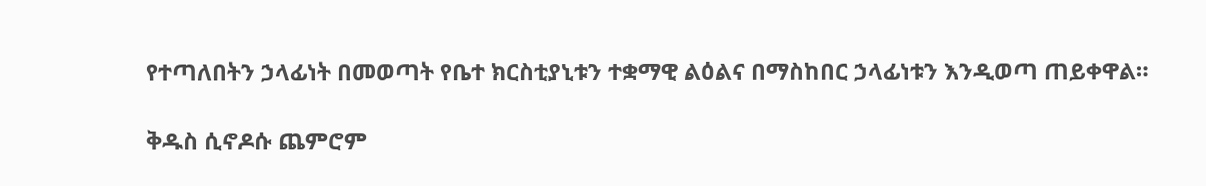የተጣለበትን ኃላፊነት በመወጣት የቤተ ክርስቲያኒቱን ተቋማዊ ልዕልና በማስከበር ኃላፊነቱን እንዲወጣ ጠይቀዋል።

ቅዱስ ሲኖዶሱ ጨምሮም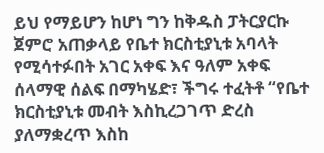ይህ የማይሆን ከሆነ ግን ከቅዱስ ፓትርያርኩ ጀምሮ አጠቃላይ የቤተ ክርስቲያኒቱ አባላት የሚሳተፉበት አገር አቀፍ እና ዓለም አቀፍ ሰላማዊ ሰልፍ በማካሄድ፣ ችግሩ ተፈትቶ “የቤተ ክርስቲያኒቱ መብት እስኪረጋገጥ ድረስ ያለማቋረጥ እስከ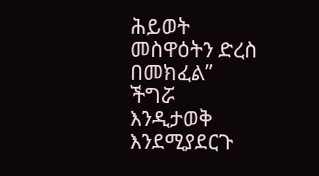ሕይወት መስዋዕትን ድረስ በመክፈል” ችግሯ እንዲታወቅ እንደሚያደርጉ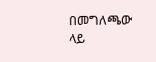በመግለጫው ላይ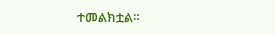ተመልክቷል።